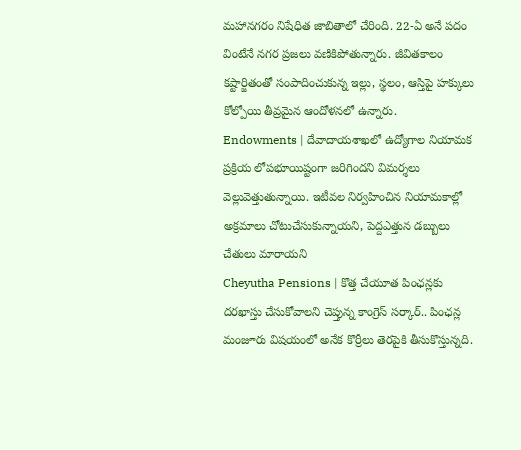మహానగరం నిషేధిత జాబితాలో చేరింది. 22-ఏ అనే పదం వింటేనే నగర ప్రజలు వణికిపోతున్నారు. జీవితకాలం కష్టార్జితంతో సంపాదించుకున్న ఇల్లు, స్థలం, ఆస్తిపై హక్కులు కోల్పోయి తీవ్రమైన ఆందోళనలో ఉన్నారు.
Endowments | దేవాదాయశాఖలో ఉద్యోగాల నియామక ప్రక్రియ లోపభూయిష్టంగా జరిగిందని విమర్శలు వెల్లువెత్తుతున్నాయి. ఇటీవల నిర్వహించిన నియామకాల్లో అక్రమాలు చోటుచేసుకున్నాయని, పెద్దఎత్తున డబ్బులు చేతులు మారాయని
Cheyutha Pensions | కొత్త చేయూత పింఛన్లకు దరఖాస్తు చేసుకోవాలని చెప్తున్న కాంగ్రెస్ సర్కార్.. పింఛన్ల మంజూరు విషయంలో అనేక కొర్రీలు తెరపైకి తీసుకొస్తున్నది.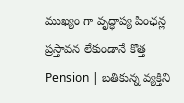ముఖ్యం గా వృద్ధాప్య పింఛన్ల ప్రస్తావన లేకుండానే కొత్త
Pension | బతికున్న వ్యక్తిని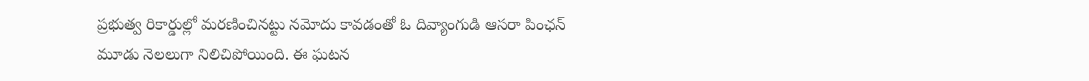ప్రభుత్వ రికార్డుల్లో మరణించినట్టు నమోదు కావడంతో ఓ దివ్యాంగుడి ఆసరా పింఛన్ మూడు నెలలుగా నిలిచిపోయింది. ఈ ఘటన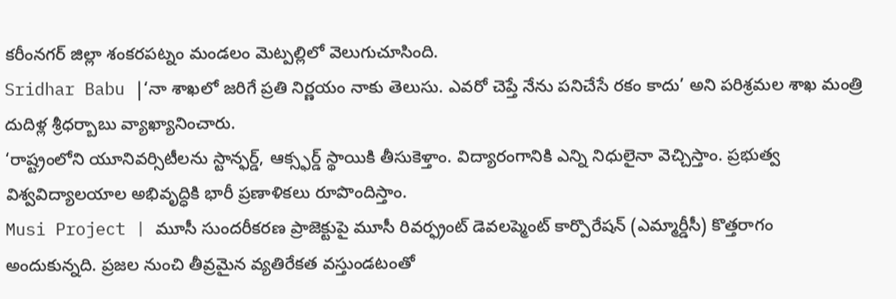కరీంనగర్ జిల్లా శంకరపట్నం మండలం మెట్పల్లిలో వెలుగుచూసింది.
Sridhar Babu |‘నా శాఖలో జరిగే ప్రతి నిర్ణయం నాకు తెలుసు. ఎవరో చెప్తే నేను పనిచేసే రకం కాదు’ అని పరిశ్రమల శాఖ మంత్రి దుదిళ్ల శ్రీధర్బాబు వ్యాఖ్యానించారు.
‘రాష్ట్రంలోని యూనివర్సిటీలను స్టాన్ఫర్డ్, ఆక్స్ఫర్డ్ స్థాయికి తీసుకెళ్తాం. విద్యారంగానికి ఎన్ని నిధులైనా వెచ్చిస్తాం. ప్రభుత్వ విశ్వవిద్యాలయాల అభివృద్ధికి భారీ ప్రణాళికలు రూపొందిస్తాం.
Musi Project | మూసీ సుందరీకరణ ప్రాజెక్టుపై మూసీ రివర్ఫ్రంట్ డెవలప్మెంట్ కార్పొరేషన్ (ఎమ్మార్డీసీ) కొత్తరాగం అందుకున్నది. ప్రజల నుంచి తీవ్రమైన వ్యతిరేకత వస్తుండటంతో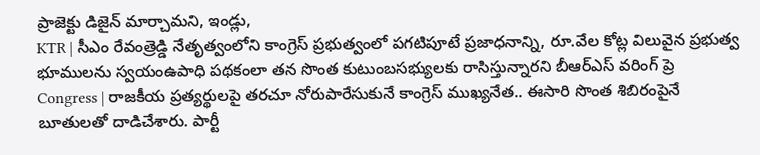ప్రాజెక్టు డిజైన్ మార్చామని, ఇండ్లు,
KTR | సీఎం రేవంత్రెడ్డి నేతృత్వంలోని కాంగ్రెస్ ప్రభుత్వంలో పగటిపూటే ప్రజాధనాన్ని, రూ.వేల కోట్ల విలువైన ప్రభుత్వ భూములను స్వయంఉపాధి పథకంలా తన సొంత కుటుంబసభ్యులకు రాసిస్తున్నారని బీఆర్ఎస్ వరింగ్ ప్రె
Congress | రాజకీయ ప్రత్యర్థులపై తరచూ నోరుపారేసుకునే కాంగ్రెస్ ముఖ్యనేత.. ఈసారి సొంత శిబిరంపైనే బూతులతో దాడిచేశారు. పార్టీ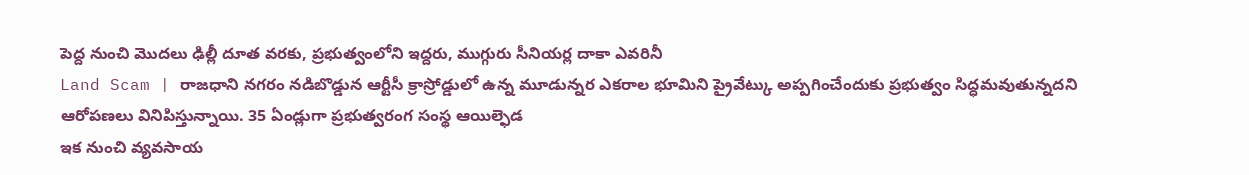పెద్ద నుంచి మొదలు ఢిల్లీ దూత వరకు, ప్రభుత్వంలోని ఇద్దరు, ముగ్గురు సీనియర్ల దాకా ఎవరినీ
Land Scam | రాజధాని నగరం నడిబొడ్డున ఆర్టీసీ క్రాస్రోడ్డులో ఉన్న మూడున్నర ఎకరాల భూమిని ప్రైవేట్కు అప్పగించేందుకు ప్రభుత్వం సిద్ధమవుతున్నదని ఆరోపణలు వినిపిస్తున్నాయి. 35 ఏండ్లుగా ప్రభుత్వరంగ సంస్థ ఆయిల్ఫెడ
ఇక నుంచి వ్యవసాయ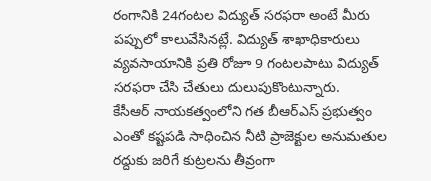రంగానికి 24గంటల విద్యుత్ సరఫరా అంటే మీరు పప్పులో కాలువేసినట్లే. విద్యుత్ శాఖాధికారులు వ్యవసాయానికి ప్రతి రోజూ 9 గంటలపాటు విద్యుత్ సరఫరా చేసి చేతులు దులుపుకొంటున్నారు.
కేసీఆర్ నాయకత్వంలోని గత బీఆర్ఎస్ ప్రభుత్వం ఎంతో కష్టపడి సాధించిన నీటి ప్రాజెక్టుల అనుమతుల రద్దుకు జరిగే కుట్రలను తీవ్రంగా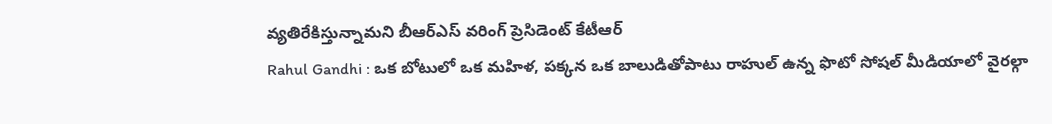వ్యతిరేకిస్తున్నామని బీఆర్ఎస్ వరింగ్ ప్రెసిడెంట్ కేటీఆర్
Rahul Gandhi : ఒక బోటులో ఒక మహిళ, పక్కన ఒక బాలుడితోపాటు రాహుల్ ఉన్న ఫొటో సోషల్ మీడియాలో వైరల్గా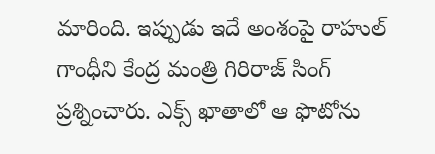మారింది. ఇప్పుడు ఇదే అంశంపై రాహుల్ గాంధీని కేంద్ర మంత్రి గిరిరాజ్ సింగ్ ప్రశ్నించారు. ఎక్స్ ఖాతాలో ఆ ఫొటోను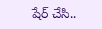షేర్ చేసి..